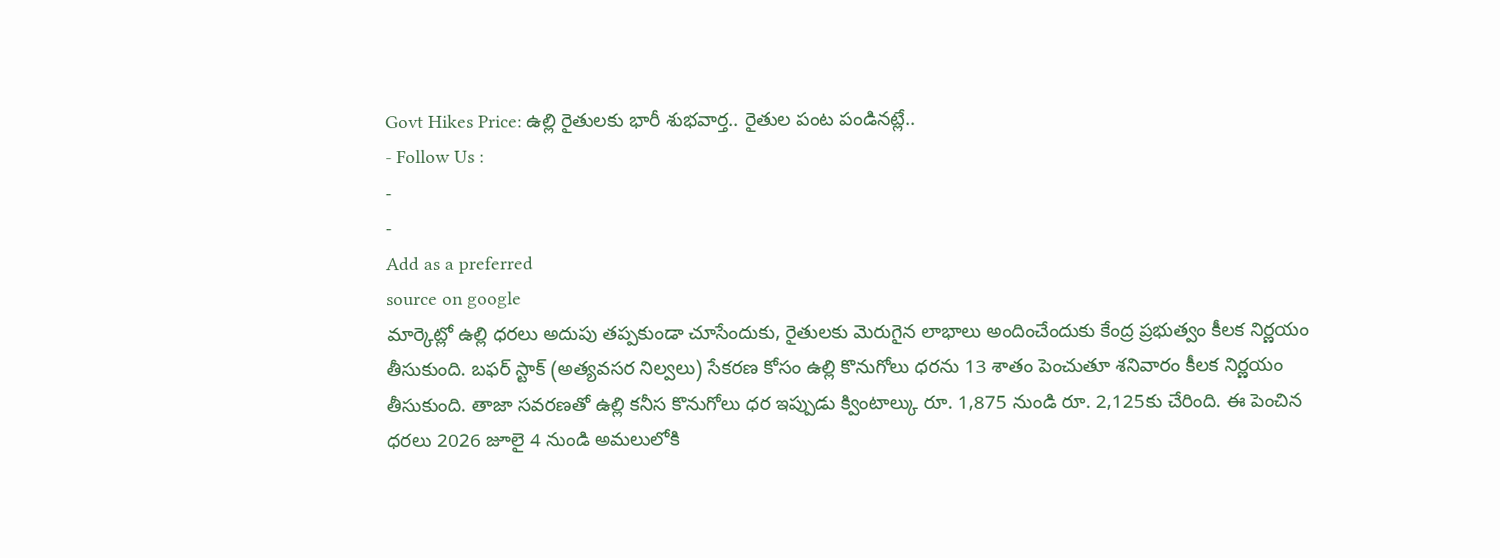Govt Hikes Price: ఉల్లి రైతులకు భారీ శుభవార్త.. రైతుల పంట పండినట్లే..
- Follow Us :
-
-
Add as a preferred
source on google
మార్కెట్లో ఉల్లి ధరలు అదుపు తప్పకుండా చూసేందుకు, రైతులకు మెరుగైన లాభాలు అందించేందుకు కేంద్ర ప్రభుత్వం కీలక నిర్ణయం తీసుకుంది. బఫర్ స్టాక్ (అత్యవసర నిల్వలు) సేకరణ కోసం ఉల్లి కొనుగోలు ధరను 13 శాతం పెంచుతూ శనివారం కీలక నిర్ణయం తీసుకుంది. తాజా సవరణతో ఉల్లి కనీస కొనుగోలు ధర ఇప్పుడు క్వింటాల్కు రూ. 1,875 నుండి రూ. 2,125కు చేరింది. ఈ పెంచిన ధరలు 2026 జూలై 4 నుండి అమలులోకి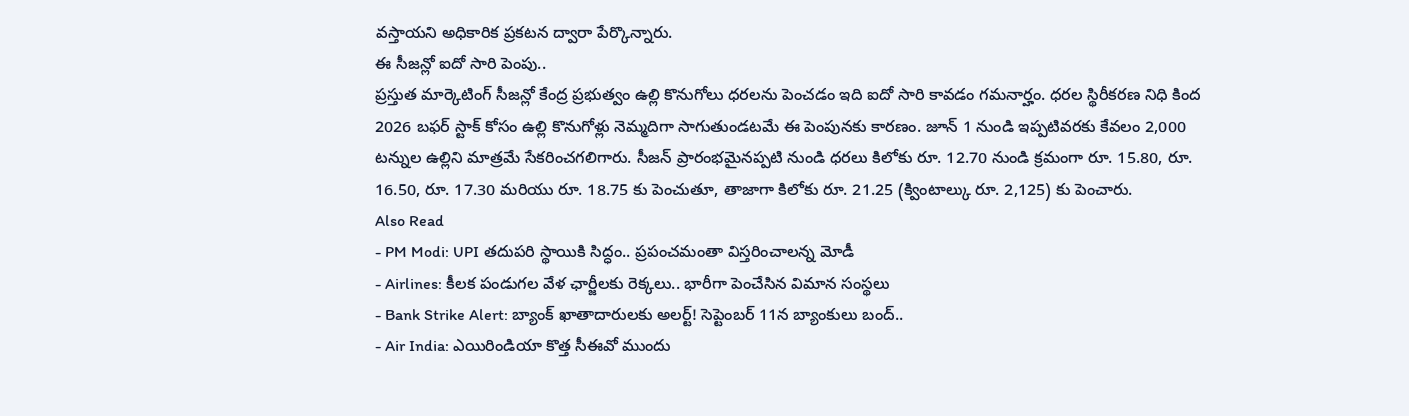వస్తాయని అధికారిక ప్రకటన ద్వారా పేర్కొన్నారు.
ఈ సీజన్లో ఐదో సారి పెంపు..
ప్రస్తుత మార్కెటింగ్ సీజన్లో కేంద్ర ప్రభుత్వం ఉల్లి కొనుగోలు ధరలను పెంచడం ఇది ఐదో సారి కావడం గమనార్హం. ధరల స్థిరీకరణ నిధి కింద 2026 బఫర్ స్టాక్ కోసం ఉల్లి కొనుగోళ్లు నెమ్మదిగా సాగుతుండటమే ఈ పెంపునకు కారణం. జూన్ 1 నుండి ఇప్పటివరకు కేవలం 2,000 టన్నుల ఉల్లిని మాత్రమే సేకరించగలిగారు. సీజన్ ప్రారంభమైనప్పటి నుండి ధరలు కిలోకు రూ. 12.70 నుండి క్రమంగా రూ. 15.80, రూ. 16.50, రూ. 17.30 మరియు రూ. 18.75 కు పెంచుతూ, తాజాగా కిలోకు రూ. 21.25 (క్వింటాల్కు రూ. 2,125) కు పెంచారు.
Also Read
- PM Modi: UPI తదుపరి స్థాయికి సిద్ధం.. ప్రపంచమంతా విస్తరించాలన్న మోడీ
- Airlines: కీలక పండుగల వేళ ఛార్జీలకు రెక్కలు.. భారీగా పెంచేసిన విమాన సంస్థలు
- Bank Strike Alert: బ్యాంక్ ఖాతాదారులకు అలర్ట్! సెప్టెంబర్ 11న బ్యాంకులు బంద్..
- Air India: ఎయిరిండియా కొత్త సీఈవో ముందు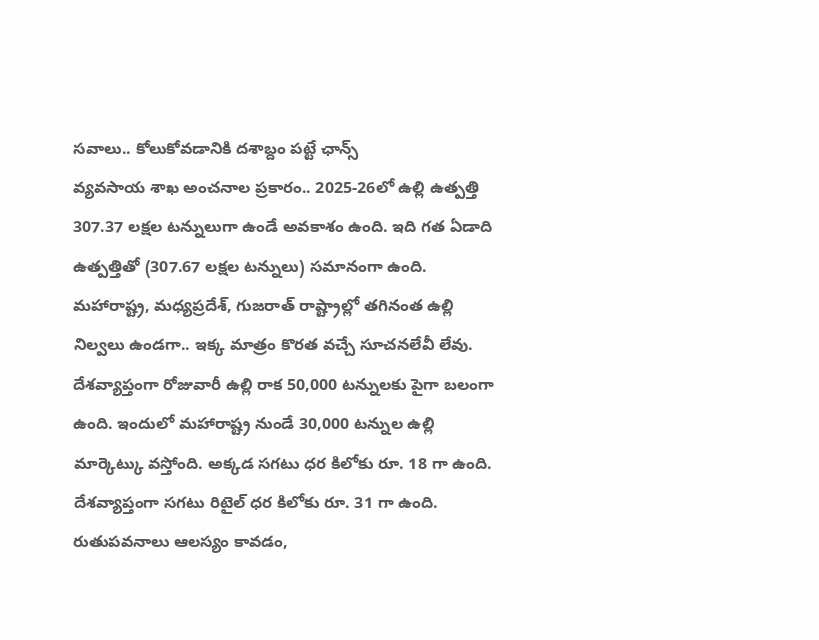సవాలు.. కోలుకోవడానికి దశాబ్దం పట్టే ఛాన్స్
వ్యవసాయ శాఖ అంచనాల ప్రకారం.. 2025-26లో ఉల్లి ఉత్పత్తి 307.37 లక్షల టన్నులుగా ఉండే అవకాశం ఉంది. ఇది గత ఏడాది ఉత్పత్తితో (307.67 లక్షల టన్నులు) సమానంగా ఉంది. మహారాష్ట్ర, మధ్యప్రదేశ్, గుజరాత్ రాష్ట్రాల్లో తగినంత ఉల్లి నిల్వలు ఉండగా.. ఇక్క మాత్రం కొరత వచ్చే సూచనలేవీ లేవు.
దేశవ్యాప్తంగా రోజువారీ ఉల్లి రాక 50,000 టన్నులకు పైగా బలంగా ఉంది. ఇందులో మహారాష్ట్ర నుండే 30,000 టన్నుల ఉల్లి మార్కెట్కు వస్తోంది. అక్కడ సగటు ధర కిలోకు రూ. 18 గా ఉంది. దేశవ్యాప్తంగా సగటు రిటైల్ ధర కిలోకు రూ. 31 గా ఉంది. రుతుపవనాలు ఆలస్యం కావడం,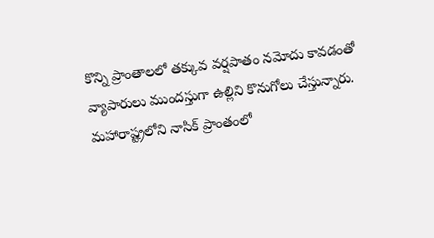కొన్ని ప్రాంతాలలో తక్కువ వర్షపాతం నమోదు కావడంతో వ్యాపారులు ముందస్తుగా ఉల్లిని కొనుగోలు చేస్తున్నారు. మహారాష్ట్రలోని నాసిక్ ప్రాంతంలో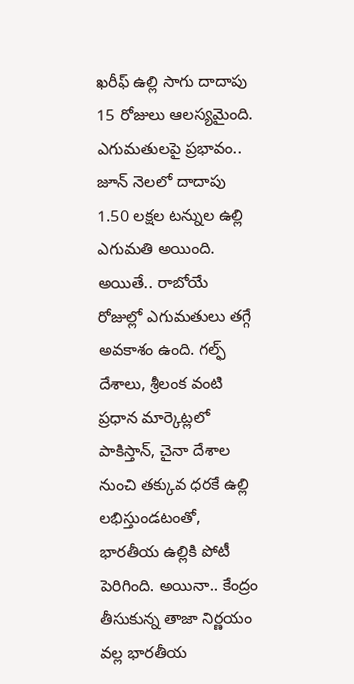ఖరీఫ్ ఉల్లి సాగు దాదాపు 15 రోజులు ఆలస్యమైంది.
ఎగుమతులపై ప్రభావం..
జూన్ నెలలో దాదాపు 1.50 లక్షల టన్నుల ఉల్లి ఎగుమతి అయింది. అయితే.. రాబోయే రోజుల్లో ఎగుమతులు తగ్గే అవకాశం ఉంది. గల్ఫ్ దేశాలు, శ్రీలంక వంటి ప్రధాన మార్కెట్లలో పాకిస్తాన్, చైనా దేశాల నుంచి తక్కువ ధరకే ఉల్లి లభిస్తుండటంతో, భారతీయ ఉల్లికి పోటీ పెరిగింది. అయినా.. కేంద్రం తీసుకున్న తాజా నిర్ణయం వల్ల భారతీయ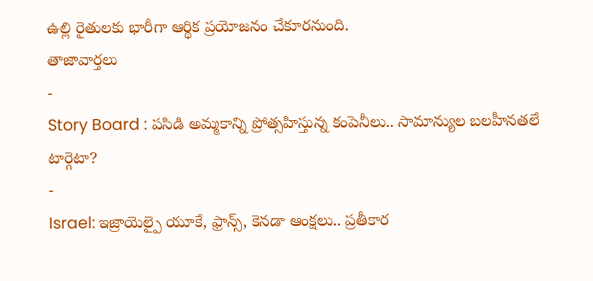ఉల్లి రైతులకు భారీగా ఆర్థిక ప్రయోజనం చేకూరనుంది.
తాజావార్తలు
-
Story Board : పసిడి అమ్మకాన్ని ప్రోత్సహిస్తున్న కంపెనీలు.. సామాన్యుల బలహీనతలే టార్గెటా?
-
Israel: ఇజ్రాయెల్పై యూకే, ఫ్రాన్స్, కెనడా ఆంక్షలు.. ప్రతీకార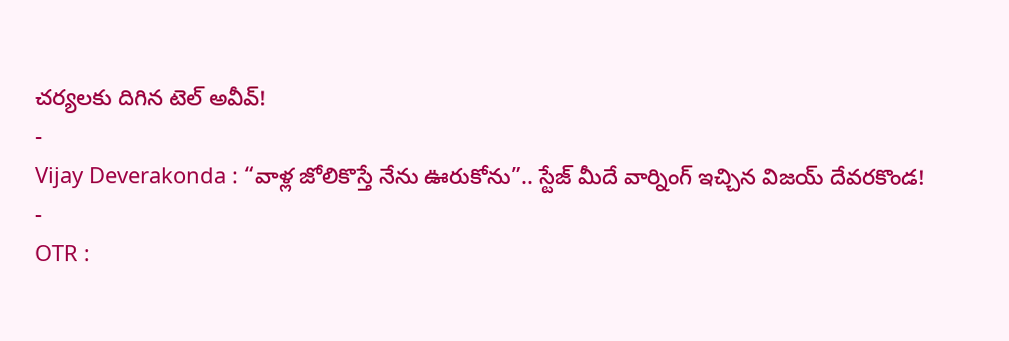చర్యలకు దిగిన టెల్ అవీవ్!
-
Vijay Deverakonda : “వాళ్ల జోలికొస్తే నేను ఊరుకోను”.. స్టేజ్ మీదే వార్నింగ్ ఇచ్చిన విజయ్ దేవరకొండ!
-
OTR :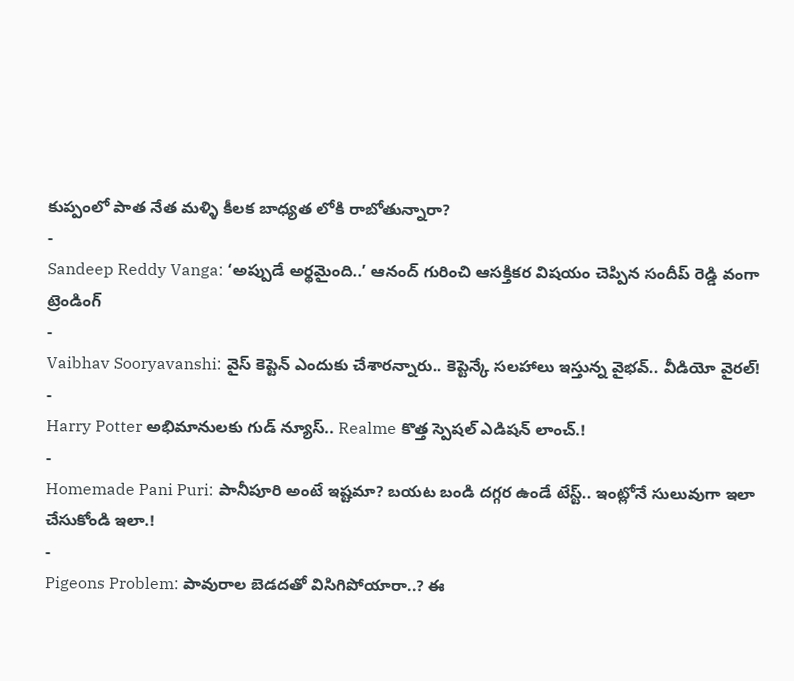కుప్పంలో పాత నేత మళ్ళి కీలక బాధ్యత లోకి రాబోతున్నారా?
-
Sandeep Reddy Vanga: ‘అప్పుడే అర్థమైంది..’ ఆనంద్ గురించి ఆసక్తికర విషయం చెప్పిన సందీప్ రెడ్డి వంగా
ట్రెండింగ్
-
Vaibhav Sooryavanshi: వైస్ కెప్టెన్ ఎందుకు చేశారన్నారు.. కెప్టెన్కే సలహాలు ఇస్తున్న వైభవ్.. వీడియో వైరల్!
-
Harry Potter అభిమానులకు గుడ్ న్యూస్.. Realme కొత్త స్పెషల్ ఎడిషన్ లాంచ్.!
-
Homemade Pani Puri: పానీపూరి అంటే ఇష్టమా? బయట బండి దగ్గర ఉండే టేస్ట్.. ఇంట్లోనే సులువుగా ఇలా చేసుకోండి ఇలా.!
-
Pigeons Problem: పావురాల బెడదతో విసిగిపోయారా..? ఈ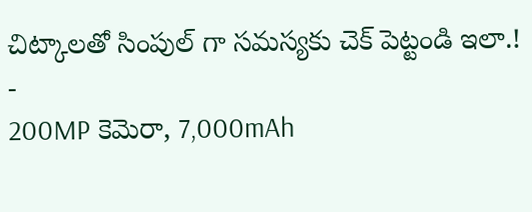చిట్కాలతో సింపుల్ గా సమస్యకు చెక్ పెట్టండి ఇలా.!
-
200MP కెమెరా, 7,000mAh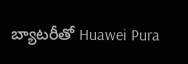బ్యాటరీతో Huawei Pura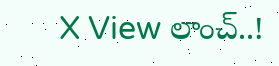X View లాంచ్..!